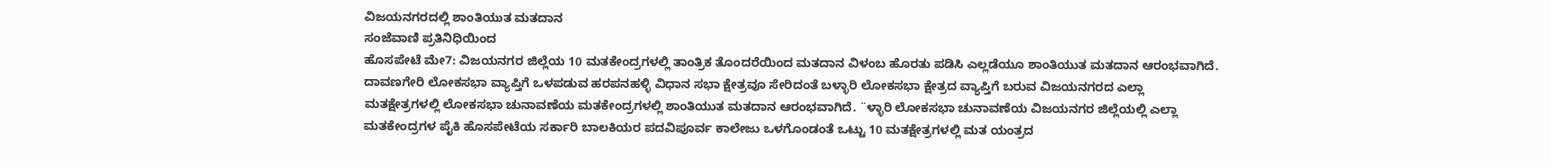ವಿಜಯನಗರದಲ್ಲಿ ಶಾಂತಿಯುತ ಮತದಾನ
ಸಂಜೆವಾಣಿ ಪ್ರತಿನಿಧಿಯಿಂದ
ಹೊಸಪೇಟೆ ಮೇ7: ವಿಜಯನಗರ ಜಿಲ್ಲೆಯ 10 ಮತಕೇಂದ್ರಗಳಲ್ಲಿ ತಾಂತ್ರಿಕ ತೊಂದರೆಯಿಂದ ಮತದಾನ ವಿಳಂಬ ಹೊರತು ಪಡಿಸಿ ಎಲ್ಲಡೆಯೂ ಶಾಂತಿಯುತ ಮತದಾನ ಆರಂಭವಾಗಿದೆ.
ದಾವಣಗೇರಿ ಲೋಕಸಭಾ ವ್ಯಾಪ್ತಿಗೆ ಒಳಪಡುವ ಹರಪನಹಳ್ಳಿ ವಿಧಾನ ಸಭಾ ಕ್ಷೇತ್ರವೂ ಸೇರಿದಂತೆ ಬಳ್ಳಾರಿ ಲೋಕಸಭಾ ಕ್ಷೇತ್ರದ ವ್ಯಾಪ್ತಿಗೆ ಬರುವ ವಿಜಯನಗರದ ಎಲ್ಲಾ ಮತಕ್ಷೇತ್ರಗಳಲ್ಲಿ ಲೋಕಸಭಾ ಚುನಾವಣೆಯ ಮತಕೇಂದ್ರಗಳಲ್ಲಿ ಶಾಂತಿಯುತ ಮತದಾನ ಆರಂಭವಾಗಿದೆ. ¨ಳ್ಳಾರಿ ಲೋಕಸಭಾ ಚುನಾವಣೆಯ ವಿಜಯನಗರ ಜಿಲ್ಲೆಯಲ್ಲಿ ಎಲ್ಲಾ ಮತಕೇಂದ್ರಗಳ ಪೈಕಿ ಹೊಸಪೇಟೆಯ ಸರ್ಕಾರಿ ಬಾಲಕಿಯರ ಪದವಿಪೂರ್ವ ಕಾಲೇಜು ಒಳಗೊಂಡಂತೆ ಒಟ್ಟು 10 ಮತಕ್ಷೇತ್ರಗಳಲ್ಲಿ ಮತ ಯಂತ್ರದ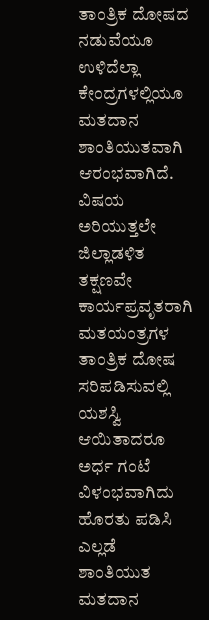ತಾಂತ್ರಿಕ ದೋಷದ ನಡುವೆಯೂ ಉಳಿದೆಲ್ಲಾ ಕೇಂದ್ರಗಳಲ್ಲಿಯೂ ಮತದಾನ ಶಾಂತಿಯುತವಾಗಿ ಆರಂಭವಾಗಿದೆ.
ವಿಷಯ ಅರಿಯುತ್ತಲೇ ಜಿಲ್ಲಾಡಳಿತ ತಕ್ಷಣವೇ ಕಾರ್ಯಪ್ರವೃತರಾಗಿ ಮತಯಂತ್ರಗಳ ತಾಂತ್ರಿಕ ದೋಷ ಸರಿಪಡಿಸುವಲ್ಲಿ ಯಶಸ್ವಿ ಆಯಿತಾದರೂ ಅರ್ಧ ಗಂಟೆ ವಿಳಂಭವಾಗಿದು ಹೊರತು ಪಡಿಸಿ ಎಲ್ಲಡೆ ಶಾಂತಿಯುತ ಮತದಾನ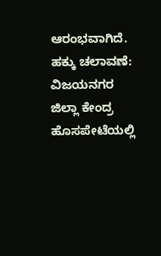ಆರಂಭವಾಗಿದೆ.
ಹಕ್ಕು ಚಲಾವಣೆ:
ವಿಜಯನಗರ ಜಿಲ್ಲಾ ಕೇಂದ್ರ ಹೊಸಪೇಟೆಯಲ್ಲಿ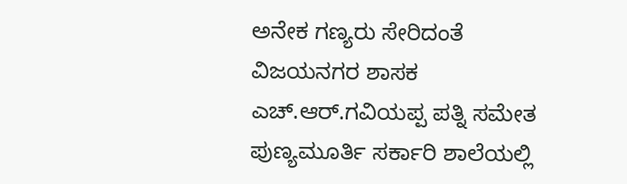ಅನೇಕ ಗಣ್ಯರು ಸೇರಿದಂತೆ ವಿಜಯನಗರ ಶಾಸಕ ಎಚ್.ಆರ್.ಗವಿಯಪ್ಪ ಪತ್ನಿ ಸಮೇತ ಪುಣ್ಯಮೂರ್ತಿ ಸರ್ಕಾರಿ ಶಾಲೆಯಲ್ಲಿ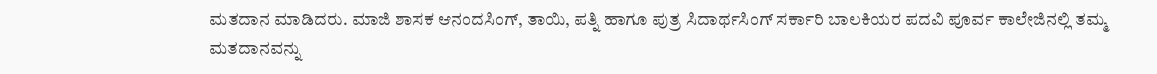ಮತದಾನ ಮಾಡಿದರು. ಮಾಜಿ ಶಾಸಕ ಆನಂದಸಿಂಗ್, ತಾಯಿ, ಪತ್ನಿ ಹಾಗೂ ಪುತ್ರ ಸಿದಾರ್ಥಸಿಂಗ್ ಸರ್ಕಾರಿ ಬಾಲಕಿಯರ ಪದವಿ ಪೂರ್ವ ಕಾಲೇಜಿನಲ್ಲಿ ತಮ್ಮ ಮತದಾನವನ್ನು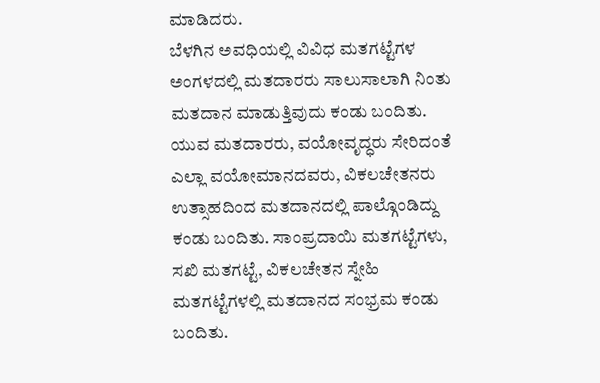ಮಾಡಿದರು.
ಬೆಳಗಿನ ಅವಧಿಯಲ್ಲಿ ವಿವಿಧ ಮತಗಟ್ಟೆಗಳ ಅಂಗಳದಲ್ಲಿ ಮತದಾರರು ಸಾಲುಸಾಲಾಗಿ ನಿಂತು ಮತದಾನ ಮಾಡುತ್ತಿವುದು ಕಂಡು ಬಂದಿತು. ಯುವ ಮತದಾರರು, ವಯೋವೃದ್ಧರು ಸೇರಿದಂತೆ ಎಲ್ಲಾ ವಯೋಮಾನದವರು, ವಿಕಲಚೇತನರು ಉತ್ಸಾಹದಿಂದ ಮತದಾನದಲ್ಲಿ ಪಾಲ್ಗೊಂಡಿದ್ದು ಕಂಡು ಬಂದಿತು. ಸಾಂಪ್ರದಾಯಿ ಮತಗಟ್ಟೆಗಳು, ಸಖಿ ಮತಗಟ್ಟೆ, ವಿಕಲಚೇತನ ಸ್ನೇಹಿ ಮತಗಟ್ಟೆಗಳಲ್ಲಿ ಮತದಾನದ ಸಂಭ್ರಮ ಕಂಡು ಬಂದಿತು.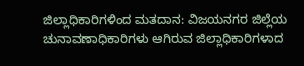ಜಿಲ್ಲಾಧಿಕಾರಿಗಳಿಂದ ಮತದಾನ: ವಿಜಯನಗರ ಜಿಲ್ಲೆಯ ಚುನಾವಣಾಧಿಕಾರಿಗಳು ಆಗಿರುವ ಜಿಲ್ಲಾಧಿಕಾರಿಗಳಾದ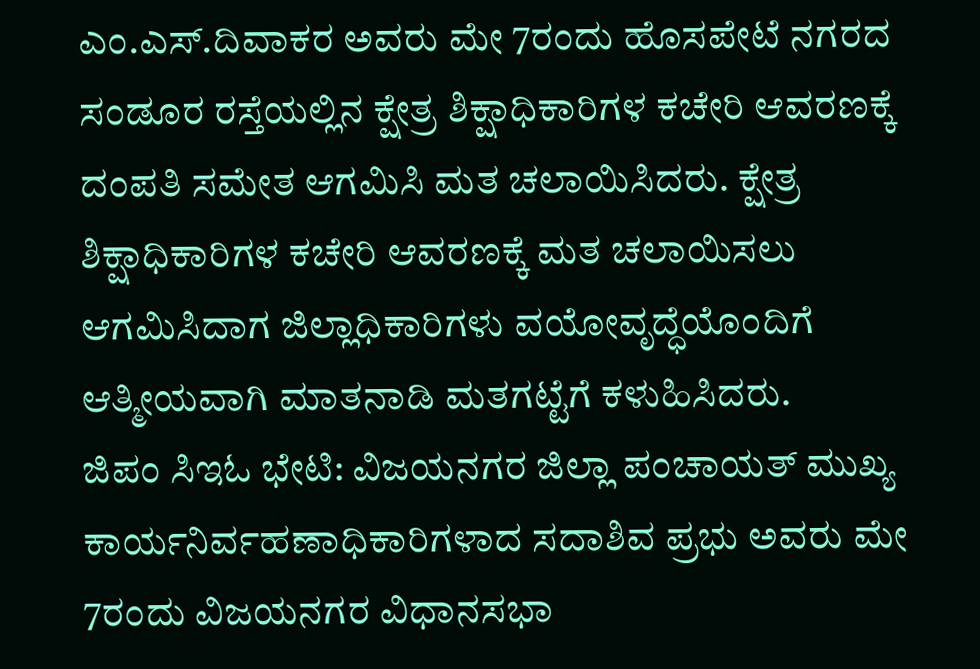ಎಂ.ಎಸ್.ದಿವಾಕರ ಅವರು ಮೇ 7ರಂದು ಹೊಸಪೇಟೆ ನಗರದ ಸಂಡೂರ ರಸ್ತೆಯಲ್ಲಿನ ಕ್ಷೇತ್ರ ಶಿಕ್ಷಾಧಿಕಾರಿಗಳ ಕಚೇರಿ ಆವರಣಕ್ಕೆ ದಂಪತಿ ಸಮೇತ ಆಗಮಿಸಿ ಮತ ಚಲಾಯಿಸಿದರು. ಕ್ಷೇತ್ರ ಶಿಕ್ಷಾಧಿಕಾರಿಗಳ ಕಚೇರಿ ಆವರಣಕ್ಕೆ ಮತ ಚಲಾಯಿಸಲು ಆಗಮಿಸಿದಾಗ ಜಿಲ್ಲಾಧಿಕಾರಿಗಳು ವಯೋವೃದ್ಧೆಯೊಂದಿಗೆ ಆತ್ಮೀಯವಾಗಿ ಮಾತನಾಡಿ ಮತಗಟ್ಟೆಗೆ ಕಳುಹಿಸಿದರು.
ಜಿಪಂ ಸಿಇಓ ಭೇಟಿ: ವಿಜಯನಗರ ಜಿಲ್ಲಾ ಪಂಚಾಯತ್ ಮುಖ್ಯ ಕಾರ್ಯನಿರ್ವಹಣಾಧಿಕಾರಿಗಳಾದ ಸದಾಶಿವ ಪ್ರಭು ಅವರು ಮೇ 7ರಂದು ವಿಜಯನಗರ ವಿಧಾನಸಭಾ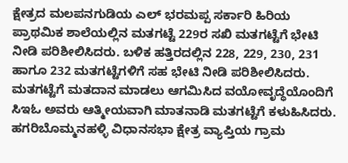ಕ್ಷೇತ್ರದ ಮಲಪನಗುಡಿಯ ಎಲ್ ಭರಮಪ್ಪ ಸರ್ಕಾರಿ ಹಿರಿಯ ಪ್ರಾಥಮಿಕ ಶಾಲೆಯಲ್ಲಿನ ಮತಗಟ್ಟೆ 229ರ ಸಖಿ ಮತಗಟ್ಟೆಗೆ ಭೇಟಿ ನೀಡಿ ಪರಿಶೀಲಿಸಿದರು. ಬಳಿಕ ಹತ್ತಿರದಲ್ಲಿನ 228, 229, 230, 231 ಹಾಗೂ 232 ಮತಗಟ್ಟೆಗಳಿಗೆ ಸಹ ಭೇಟಿ ನೀಡಿ ಪರಿಶೀಲಿಸಿದರು. ಮತಗಟ್ಟೆಗೆ ಮತದಾನ ಮಾಡಲು ಆಗಮಿಸಿದ ವಯೋವೃದ್ಧೆಯೊಂದಿಗೆ ಸಿಇಓ ಅವರು ಆತ್ಮೀಯವಾಗಿ ಮಾತನಾಡಿ ಮತಗಟ್ಟೆಗೆ ಕಳುಹಿಸಿದರು.
ಹಗರಿಬೊಮ್ಮನಹಳ್ಳಿ ವಿಧಾನಸಭಾ ಕ್ಷೇತ್ರ ವ್ಯಾಪ್ತಿಯ ಗ್ರಾಮ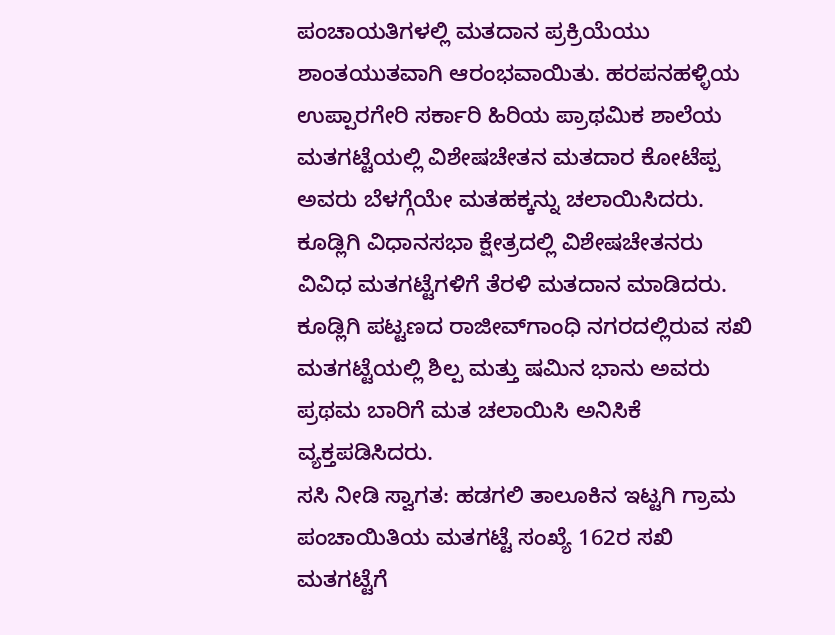ಪಂಚಾಯತಿಗಳಲ್ಲಿ ಮತದಾನ ಪ್ರಕ್ರಿಯೆಯು ಶಾಂತಯುತವಾಗಿ ಆರಂಭವಾಯಿತು. ಹರಪನಹಳ್ಳಿಯ ಉಪ್ಪಾರಗೇರಿ ಸರ್ಕಾರಿ ಹಿರಿಯ ಪ್ರಾಥಮಿಕ ಶಾಲೆಯ ಮತಗಟ್ಟೆಯಲ್ಲಿ ವಿಶೇಷಚೇತನ ಮತದಾರ ಕೋಟೆಪ್ಪ ಅವರು ಬೆಳಗ್ಗೆಯೇ ಮತಹಕ್ಕನ್ನು ಚಲಾಯಿಸಿದರು. ಕೂಡ್ಲಿಗಿ ವಿಧಾನಸಭಾ ಕ್ಷೇತ್ರದಲ್ಲಿ ವಿಶೇಷಚೇತನರು ವಿವಿಧ ಮತಗಟ್ಟೆಗಳಿಗೆ ತೆರಳಿ ಮತದಾನ ಮಾಡಿದರು. ಕೂಡ್ಲಿಗಿ ಪಟ್ಟಣದ ರಾಜೀವ್‌ಗಾಂಧಿ ನಗರದಲ್ಲಿರುವ ಸಖಿ ಮತಗಟ್ಟೆಯಲ್ಲಿ ಶಿಲ್ಪ ಮತ್ತು ಷಮಿನ ಭಾನು ಅವರು ಪ್ರಥಮ ಬಾರಿಗೆ ಮತ ಚಲಾಯಿಸಿ ಅನಿಸಿಕೆ ವ್ಯಕ್ತಪಡಿಸಿದರು.
ಸಸಿ ನೀಡಿ ಸ್ವಾಗತ: ಹಡಗಲಿ ತಾಲೂಕಿನ ಇಟ್ಟಗಿ ಗ್ರಾಮ ಪಂಚಾಯಿತಿಯ ಮತಗಟ್ಟೆ ಸಂಖ್ಯೆ 162ರ ಸಖಿ ಮತಗಟ್ಟೆಗೆ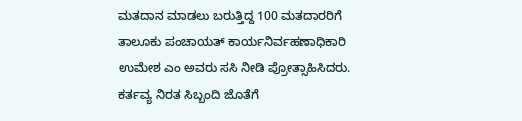ಮತದಾನ ಮಾಡಲು ಬರುತ್ತಿದ್ದ 100 ಮತದಾರರಿಗೆ ತಾಲೂಕು ಪಂಚಾಯತ್ ಕಾರ್ಯನಿರ್ವಹಣಾಧಿಕಾರಿ ಉಮೇಶ ಎಂ ಅವರು ಸಸಿ ನೀಡಿ ಪ್ರೋತ್ಸಾಹಿಸಿದರು. ಕರ್ತವ್ಯ ನಿರತ ಸಿಬ್ಬಂದಿ ಜೊತೆಗೆ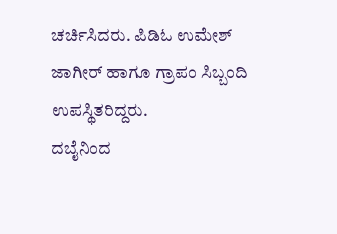ಚರ್ಚಿಸಿದರು. ಪಿಡಿಓ ಉಮೇಶ್ ಜಾಗೀರ್ ಹಾಗೂ ಗ್ರಾಪಂ ಸಿಬ್ಬಂದಿ ಉಪಸ್ಥಿತರಿದ್ದರು.
ದಬೈನಿಂದ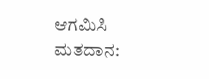ಆಗಮಿಸಿ ಮತದಾನ: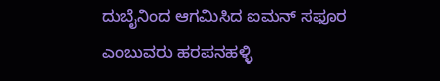ದುಬೈನಿಂದ ಆಗಮಿಸಿದ ಐಮನ್ ಸಫೂರ ಎಂಬುವರು ಹರಪನಹಳ್ಳಿ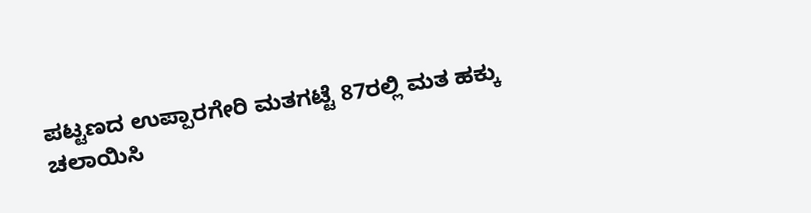ಪಟ್ಟಣದ ಉಪ್ಪಾರಗೇರಿ ಮತಗಟ್ಟೆ 87ರಲ್ಲಿ ಮತ ಹಕ್ಕು ಚಲಾಯಿಸಿ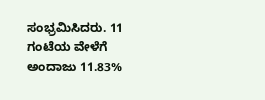ಸಂಭ್ರಮಿಸಿದರು. 11 ಗಂಟೆಯ ವೇಳೆಗೆ ಅಂದಾಜು 11.83%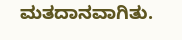ಮತದಾನವಾಗಿತು.